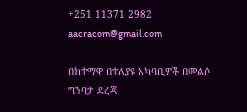+251 11371 2982 aacracom@gmail.com

በከተማዋ በተለያዩ አካባቢዎች በመልሶ ግንባታ ደረጃ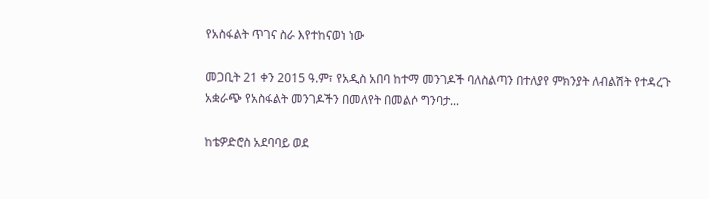የአስፋልት ጥገና ስራ እየተከናወነ ነው

መጋቢት 21 ቀን 2015 ዓ.ም፣ የአዲስ አበባ ከተማ መንገዶች ባለስልጣን በተለያየ ምክንያት ለብልሽት የተዳረጉ አቋራጭ የአስፋልት መንገዶችን በመለየት በመልሶ ግንባታ...

ከቴዎድሮስ አደባባይ ወደ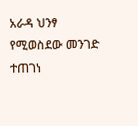አራዳ ህንፃ የሚወስደው መንገድ ተጠገነ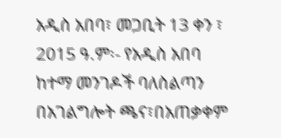አዲስ አበባ፣ መጋቢት 13 ቀን ፣ 2015 ዓ.ም፡- የአዲስ አበባ ከተማ መንገዶች ባለስልጣን በአገልግሎት ጫና፣በአጠቃቀም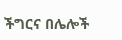ችግርና በሌሎች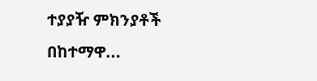ተያያዥ ምክንያቶች በከተማዋ...